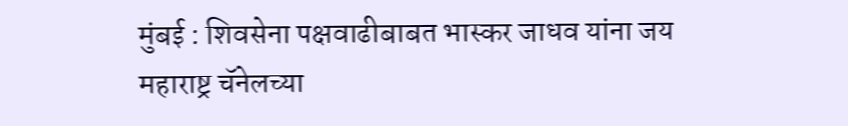मुंबई : शिवसेना पक्षवाढीबाबत भास्कर जाधव यांना जय महाराष्ट्र चॅनेलच्या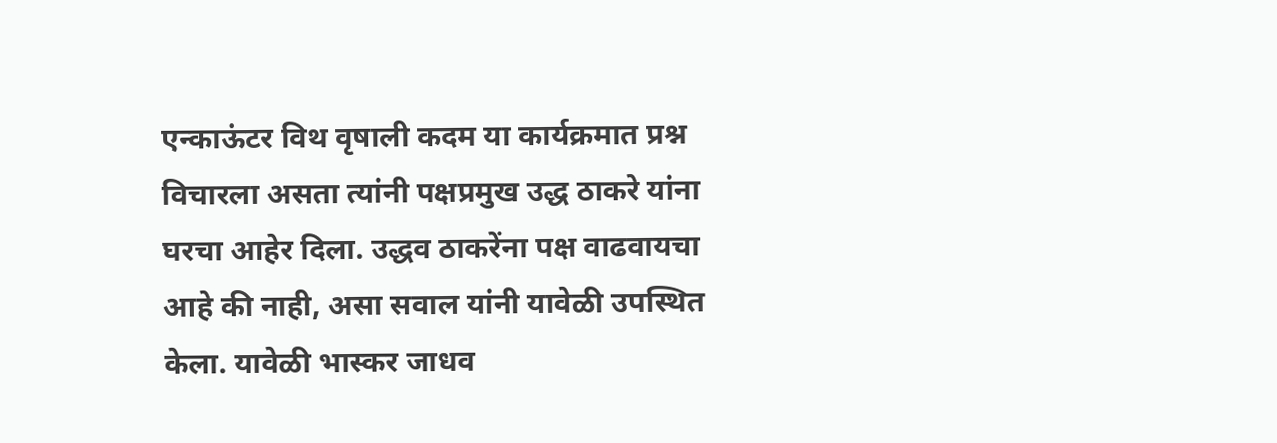एन्काऊंटर विथ वृषाली कदम या कार्यक्रमात प्रश्न विचारला असता त्यांनी पक्षप्रमुख उद्ध ठाकरे यांना घरचा आहेर दिला. उद्धव ठाकरेंना पक्ष वाढवायचा आहे की नाही, असा सवाल यांनी यावेळी उपस्थित केला. यावेळी भास्कर जाधव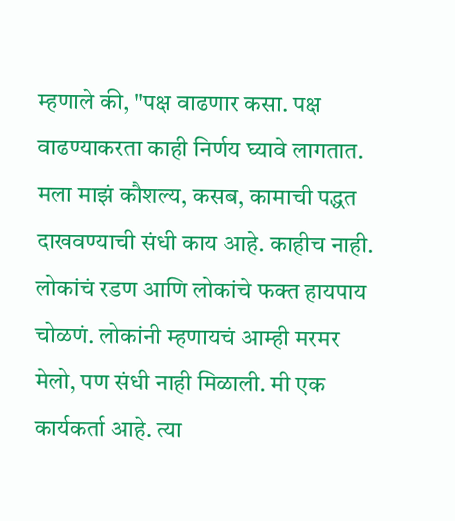म्हणाले की, "पक्ष वाढणार कसा. पक्ष वाढण्याकरता काही निर्णय घ्यावे लागतात. मला माझं कौशल्य, कसब, कामाची पद्धत दाखवण्याची संधी काय आहे. काहीच नाही. लोकांचं रडण आणि लोकांचे फक्त हायपाय चोळणं. लोकांनी म्हणायचं आम्ही मरमर मेलो, पण संधी नाही मिळाली. मी एक कार्यकर्ता आहे. त्या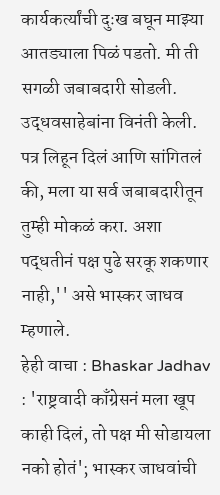कार्यकर्त्यांची दुःख बघून माझ्या आतड्याला पिळं पडतो. मी ती सगळी जबाबदारी सोडली. उद्धवसाहेबांना विनंती केली. पत्र लिहून दिलं आणि सांगितलं की, मला या सर्व जबाबदारीतून तुम्ही मोकळं करा. अशा पद्धतीनं पक्ष पुढे सरकू शकणार नाही,'' असे भास्कर जाधव म्हणाले.
हेही वाचा : Bhaskar Jadhav : 'राष्ट्रवादी काँग्रेसनं मला खूप काही दिलं, तो पक्ष मी सोडायला नको होतं'; भास्कर जाधवांची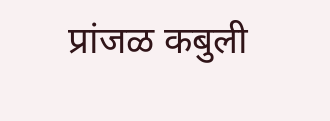प्रांजळ कबुली